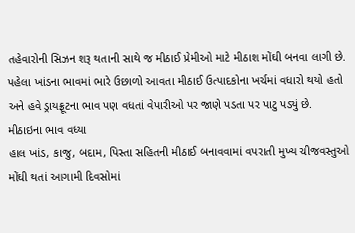તહેવારોની સિઝન શરૂ થતાની સાથે જ મીઠાઈ પ્રેમીઓ માટે મીઠાશ મોંઘી બનવા લાગી છે. પહેલા ખાંડના ભાવમાં ભારે ઉછાળો આવતા મીઠાઈ ઉત્પાદકોના ખર્ચમાં વધારો થયો હતો અને હવે ડ્રાયફ્રૂટના ભાવ પણ વધતાં વેપારીઓ પર જાણે પડતા પર પાટુ પડ્યું છે.
મીઠાઇના ભાવ વધ્યા
હાલ ખાંડ, કાજુ, બદામ, પિસ્તા સહિતની મીઠાઈ બનાવવામાં વપરાતી મુખ્ય ચીજવસ્તુઓ મોંઘી થતાં આગામી દિવસોમાં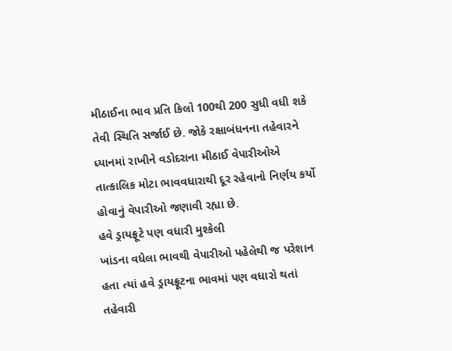મીઠાઈના ભાવ પ્રતિ કિલો 100થી 200 સુધી વધી શકે તેવી સ્થિતિ સર્જાઈ છે. જોકે રક્ષાબંધનના તહેવારને ધ્યાનમાં રાખીને વડોદરાના મીઠાઈ વેપારીઓએ તાત્કાલિક મોટા ભાવવધારાથી દૂર રહેવાનો નિર્ણય કર્યો હોવાનું વેપારીઓ જણાવી રહ્યા છે.
હવે ડ્રાયફ્રૂટે પણ વધારી મુશ્કેલી
ખાંડના વધેલા ભાવથી વેપારીઓ પહેલેથી જ પરેશાન હતા ત્યાં હવે ડ્રાયફ્રૂટના ભાવમાં પણ વધારો થતાં તહેવારી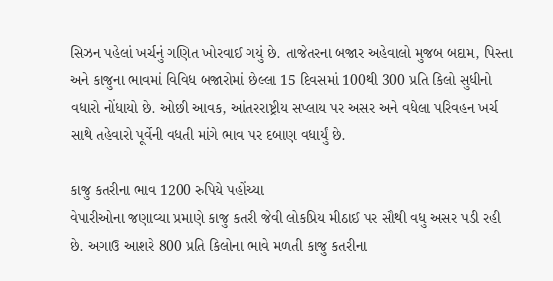સિઝન પહેલાં ખર્ચનું ગણિત ખોરવાઈ ગયું છે. તાજેતરના બજાર અહેવાલો મુજબ બદામ, પિસ્તા અને કાજુના ભાવમાં વિવિધ બજારોમાં છેલ્લા 15 દિવસમાં 100થી 300 પ્રતિ કિલો સુધીનો વધારો નોંધાયો છે. ઓછી આવક, આંતરરાષ્ટ્રીય સપ્લાય પર અસર અને વધેલા પરિવહન ખર્ચ સાથે તહેવારો પૂર્વેની વધતી માંગે ભાવ પર દબાણ વધાર્યું છે.

કાજુ કતરીના ભાવ 1200 રુપિયે પહોંચ્યા
વેપારીઓના જણાવ્યા પ્રમાણે કાજુ કતરી જેવી લોકપ્રિય મીઠાઈ પર સૌથી વધુ અસર પડી રહી છે. અગાઉ આશરે 800 પ્રતિ કિલોના ભાવે મળતી કાજુ કતરીના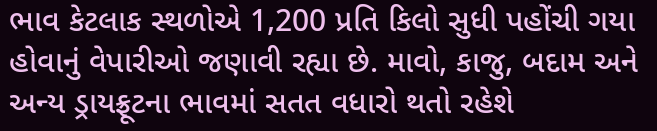ભાવ કેટલાક સ્થળોએ 1,200 પ્રતિ કિલો સુધી પહોંચી ગયા હોવાનું વેપારીઓ જણાવી રહ્યા છે. માવો, કાજુ, બદામ અને અન્ય ડ્રાયફ્રૂટના ભાવમાં સતત વધારો થતો રહેશે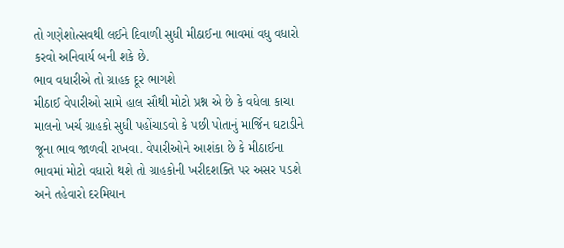તો ગણેશોત્સવથી લઈને દિવાળી સુધી મીઠાઈના ભાવમાં વધુ વધારો કરવો અનિવાર્ય બની શકે છે.
ભાવ વધારીએ તો ગ્રાહક દૂર ભાગશે
મીઠાઈ વેપારીઓ સામે હાલ સૌથી મોટો પ્રશ્ન એ છે કે વધેલા કાચા માલનો ખર્ચ ગ્રાહકો સુધી પહોંચાડવો કે પછી પોતાનું માર્જિન ઘટાડીને જૂના ભાવ જાળવી રાખવા. વેપારીઓને આશંકા છે કે મીઠાઈના ભાવમાં મોટો વધારો થશે તો ગ્રાહકોની ખરીદશક્તિ પર અસર પડશે અને તહેવારો દરમિયાન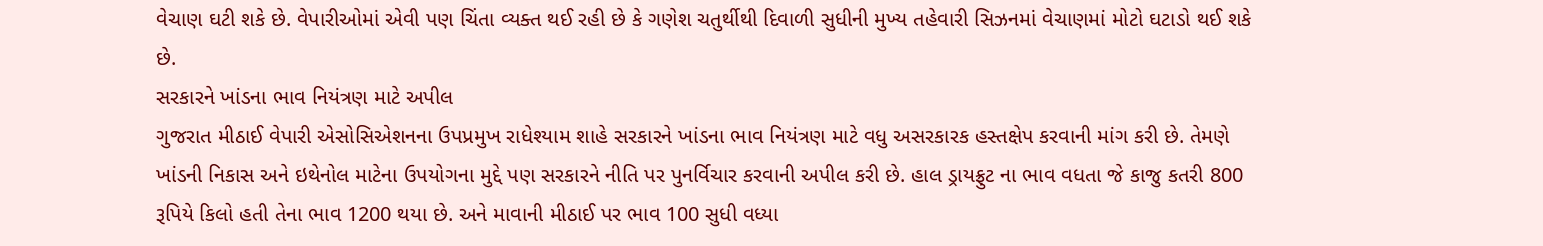વેચાણ ઘટી શકે છે. વેપારીઓમાં એવી પણ ચિંતા વ્યક્ત થઈ રહી છે કે ગણેશ ચતુર્થીથી દિવાળી સુધીની મુખ્ય તહેવારી સિઝનમાં વેચાણમાં મોટો ઘટાડો થઈ શકે છે.
સરકારને ખાંડના ભાવ નિયંત્રણ માટે અપીલ
ગુજરાત મીઠાઈ વેપારી એસોસિએશનના ઉપપ્રમુખ રાધેશ્યામ શાહે સરકારને ખાંડના ભાવ નિયંત્રણ માટે વધુ અસરકારક હસ્તક્ષેપ કરવાની માંગ કરી છે. તેમણે ખાંડની નિકાસ અને ઇથેનોલ માટેના ઉપયોગના મુદ્દે પણ સરકારને નીતિ પર પુનર્વિચાર કરવાની અપીલ કરી છે. હાલ ડ્રાયફ્રુટ ના ભાવ વધતા જે કાજુ કતરી 800 રૂપિયે કિલો હતી તેના ભાવ 1200 થયા છે. અને માવાની મીઠાઈ પર ભાવ 100 સુધી વધ્યા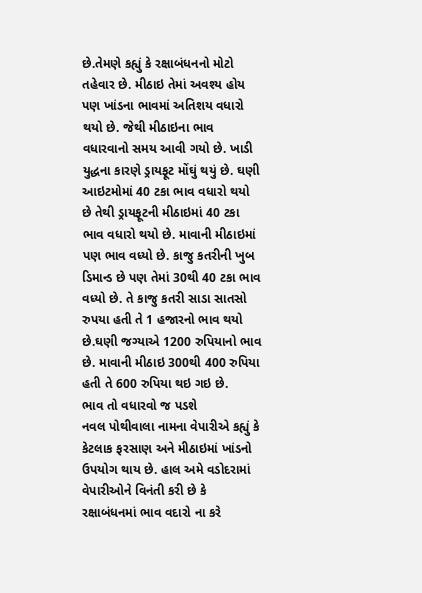છે.તેમણે કહ્યું કે રક્ષાબંધનનો મોટો તહેવાર છે. મીઠાઇ તેમાં અવશ્ય હોય પણ ખાંડના ભાવમાં અતિશય વધારો થયો છે. જેથી મીઠાઇના ભાવ વધારવાનો સમય આવી ગયો છે. ખાડી યુદ્ધના કારણે ડ્રાયફૂટ મોંઘું થયું છે. ઘણી આઇટમોમાં 40 ટકા ભાવ વધારો થયો છે તેથી ડ્રાયફૂટની મીઠાઇમાં 40 ટકા ભાવ વધારો થયો છે. માવાની મીઠાઇમાં પણ ભાવ વધ્યો છે. કાજુ કતરીની ખુબ ડિમાન્ડ છે પણ તેમાં 30થી 40 ટકા ભાવ વધ્યો છે. તે કાજુ કતરી સાડા સાતસો રુપયા હતી તે 1 હજારનો ભાવ થયો છે.ઘણી જગ્યાએ 1200 રુપિયાનો ભાવ છે. માવાની મીઠાઇ 300થી 400 રુપિયા હતી તે 600 રુપિયા થઇ ગઇ છે.
ભાવ તો વધારવો જ પડશે
નવલ પોથીવાલા નામના વેપારીએ કહ્યું કે કેટલાક ફરસાણ અને મીઠાઇમાં ખાંડનો ઉપયોગ થાય છે. હાલ અમે વડોદરામાં વેપારીઓને વિનંતી કરી છે કે રક્ષાબંધનમાં ભાવ વદારો ના કરે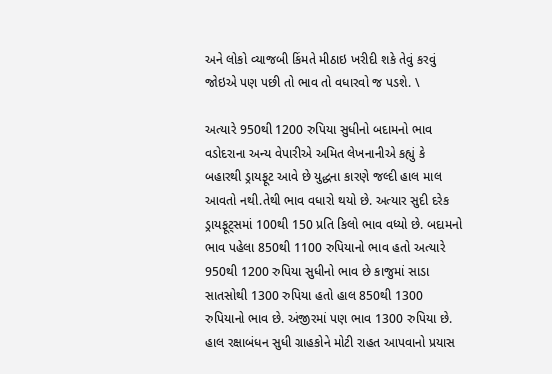અને લોકો વ્યાજબી કિંમતે મીઠાઇ ખરીદી શકે તેવું કરવું જોઇએ પણ પછી તો ભાવ તો વધારવો જ પડશે. \

અત્યારે 950થી 1200 રુપિયા સુધીનો બદામનો ભાવ
વડોદરાના અન્ય વેપારીએ અમિત લેખનાનીએ કહ્યું કે બહારથી ડ્રાયફૂટ આવે છે યુદ્ધના કારણે જલ્દી હાલ માલ આવતો નથી.તેથી ભાવ વધારો થયો છે. અત્યાર સુદી દરેક ડ્રાયફૂટ્સમાં 100થી 150 પ્રતિ કિલો ભાવ વધ્યો છે. બદામનો ભાવ પહેલા 850થી 1100 રુપિયાનો ભાવ હતો અત્યારે 950થી 1200 રુપિયા સુધીનો ભાવ છે કાજુમાં સાડા સાતસોથી 1300 રુપિયા હતો હાલ 850થી 1300 રુપિયાનો ભાવ છે. અંજીરમાં પણ ભાવ 1300 રુપિયા છે.
હાલ રક્ષાબંધન સુધી ગ્રાહકોને મોટી રાહત આપવાનો પ્રયાસ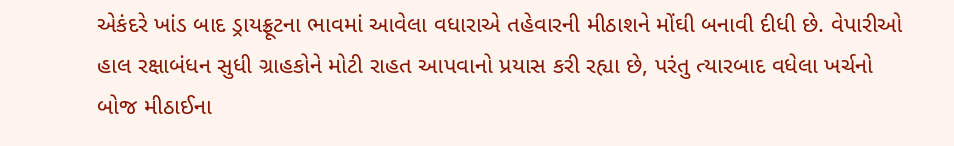એકંદરે ખાંડ બાદ ડ્રાયફ્રૂટના ભાવમાં આવેલા વધારાએ તહેવારની મીઠાશને મોંઘી બનાવી દીધી છે. વેપારીઓ હાલ રક્ષાબંધન સુધી ગ્રાહકોને મોટી રાહત આપવાનો પ્રયાસ કરી રહ્યા છે, પરંતુ ત્યારબાદ વધેલા ખર્ચનો બોજ મીઠાઈના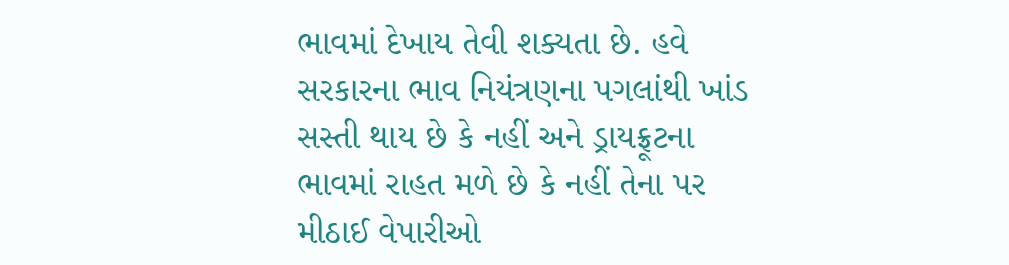ભાવમાં દેખાય તેવી શક્યતા છે. હવે સરકારના ભાવ નિયંત્રણના પગલાંથી ખાંડ સસ્તી થાય છે કે નહીં અને ડ્રાયફ્રૂટના ભાવમાં રાહત મળે છે કે નહીં તેના પર મીઠાઈ વેપારીઓ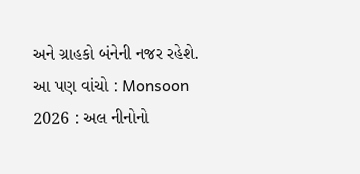અને ગ્રાહકો બંનેની નજર રહેશે.
આ પણ વાંચો : Monsoon 2026 : અલ નીનોનો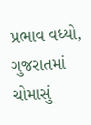પ્રભાવ વધ્યો, ગુજરાતમાં ચોમાસું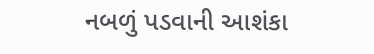નબળું પડવાની આશંકા